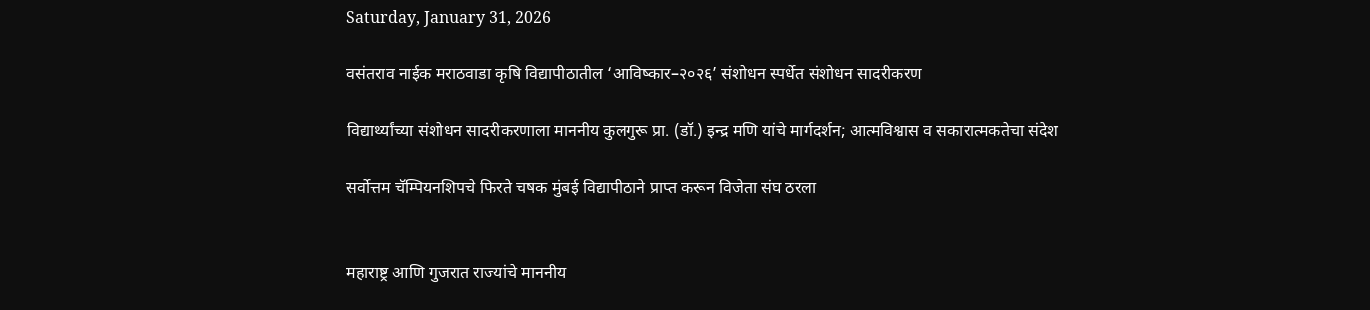Saturday, January 31, 2026

वसंतराव नाईक मराठवाडा कृषि विद्यापीठातील ‘आविष्कार–२०२६’ संशोधन स्पर्धेत संशोधन सादरीकरण

विद्यार्थ्यांच्या संशोधन सादरीकरणाला माननीय कुलगुरू प्रा. (डॉ.) इन्द्र मणि यांचे मार्गदर्शन; आत्मविश्वास व सकारात्मकतेचा संदेश

सर्वोत्तम चॅम्पियनशिपचे फिरते चषक मुंबई विद्यापीठाने प्राप्त करून विजेता संघ ठरला


महाराष्ट्र आणि गुजरात राज्यांचे माननीय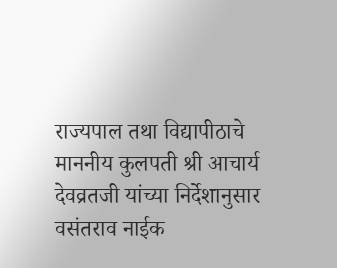राज्यपाल तथा विद्यापीठाचे माननीय कुलपती श्री आचार्य देवव्रतजी यांच्या निर्देशानुसार वसंतराव नाईक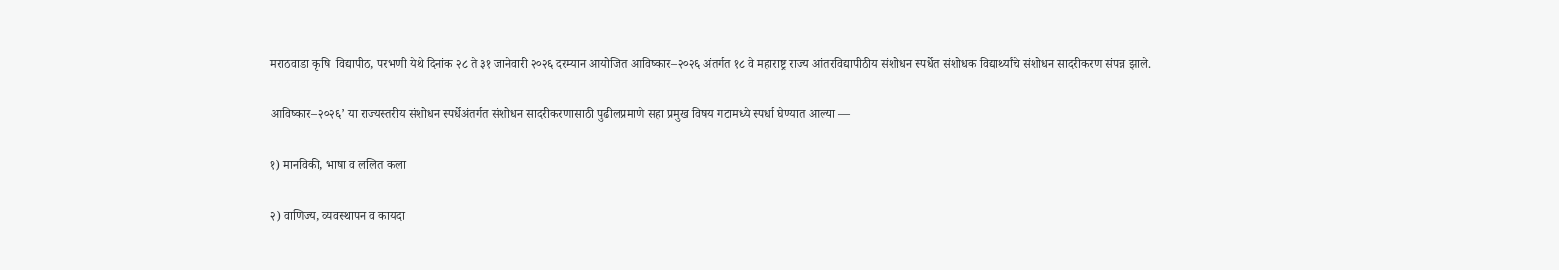मराठवाडा कृषि  विद्यापीठ, परभणी येथे दिनांक २८ ते ३१ जानेवारी २०२६ दरम्यान आयोजित आविष्कार–२०२६ अंतर्गत १८ वे महाराष्ट्र राज्य आंतरविद्यापीठीय संशोधन स्पर्धेत संशोधक विद्यार्थ्यांचे संशोधन सादरीकरण संपन्न झाले.

आविष्कार–२०२६’ या राज्यस्तरीय संशोधन स्पर्धेअंतर्गत संशोधन सादरीकरणासाठी पुढीलप्रमाणे सहा प्रमुख विषय गटामध्ये स्पर्धा घेण्यात आल्या —

१) मानविकी, भाषा व ललित कला

२) वाणिज्य, व्यवस्थापन व कायदा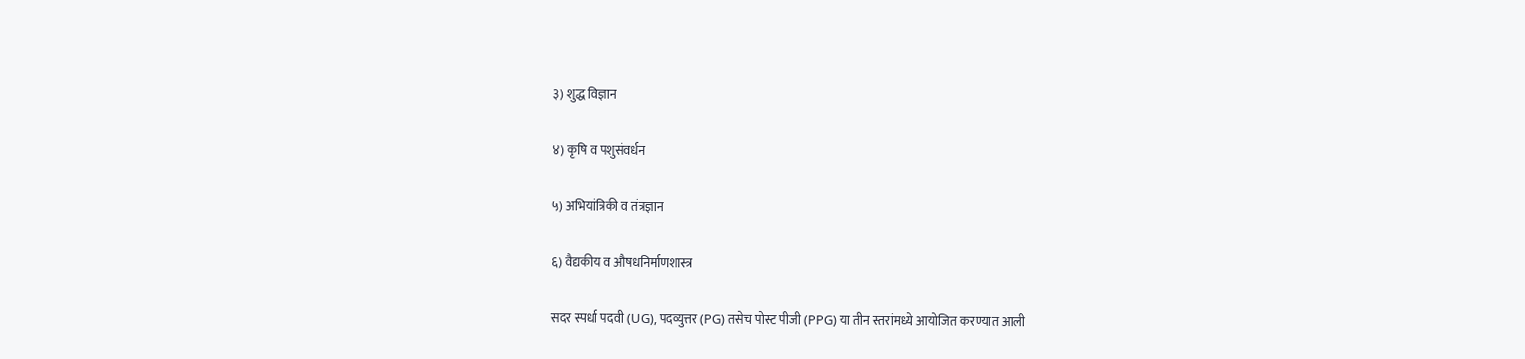३) शुद्ध विज्ञान

४) कृषि व पशुसंवर्धन

५) अभियांत्रिकी व तंत्रज्ञान

६) वैद्यकीय व औषधनिर्माणशास्त्र

सदर स्पर्धा पदवी (UG), पदव्युत्तर (PG) तसेच पोस्ट पीजी (PPG) या तीन स्तरांमध्ये आयोजित करण्यात आली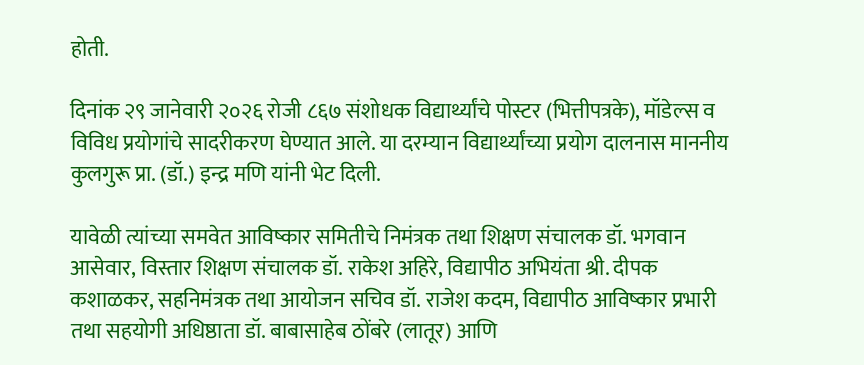होती.

दिनांक २९ जानेवारी २०२६ रोजी ८६७ संशोधक विद्यार्थ्यांचे पोस्टर (भित्तीपत्रके), मॉडेल्स व विविध प्रयोगांचे सादरीकरण घेण्यात आले. या दरम्यान विद्यार्थ्यांच्या प्रयोग दालनास माननीय कुलगुरू प्रा. (डॉ.) इन्द्र मणि यांनी भेट दिली.

यावेळी त्यांच्या समवेत आविष्कार समितीचे निमंत्रक तथा शिक्षण संचालक डॉ. भगवान आसेवार, विस्तार शिक्षण संचालक डॉ. राकेश अहिरे, विद्यापीठ अभियंता श्री. दीपक कशाळकर, सहनिमंत्रक तथा आयोजन सचिव डॉ. राजेश कदम, विद्यापीठ आविष्कार प्रभारी तथा सहयोगी अधिष्ठाता डॉ. बाबासाहेब ठोंबरे (लातूर) आणि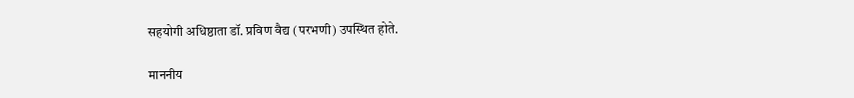सहयोगी अधिष्ठाता डॉ. प्रविण वैद्य (परभणी) उपस्थित होते.

माननीय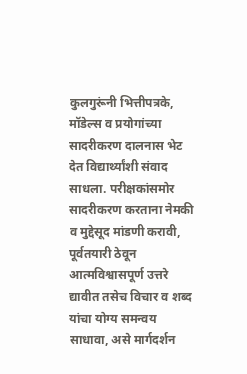कुलगुरूंनी भित्तीपत्रके, मॉडेल्स व प्रयोगांच्या सादरीकरण दालनास भेट देत विद्यार्थ्यांशी संवाद साधला. परीक्षकांसमोर सादरीकरण करताना नेमकी व मुद्देसूद मांडणी करावी, पूर्वतयारी ठेवून आत्मविश्वासपूर्ण उत्तरे द्यावीत तसेच विचार व शब्द यांचा योग्य समन्वय साधावा, असे मार्गदर्शन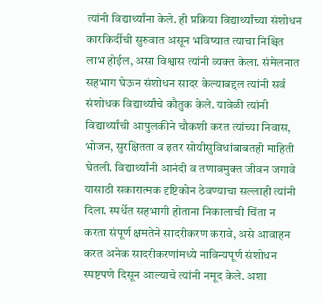त्यांनी विद्यार्थ्यांना केले. ही प्रक्रिया विद्यार्थ्यांच्या संशोधन कारकिर्दीची सुरुवात असून भविष्यात त्याचा निश्चित लाभ होईल, असा विश्वास त्यांनी व्यक्त केला. संमेलनात सहभाग घेऊन संशोधन सादर केल्याबद्दल त्यांनी सर्व संशोधक विद्यार्थ्यांचे कौतुक केले. यावेळी त्यांनी विद्यार्थ्यांची आपुलकीने चौकशी करत त्यांच्या निवास, भोजन, सुरक्षितता व इतर सोयीसुविधांबाबतही माहिती घेतली. विद्यार्थ्यांनी आनंदी व तणावमुक्त जीवन जगावे यासाठी सकारात्मक दृष्टिकोन ठेवण्याचा सल्लाही त्यांनी दिला. स्पर्धेत सहभागी होताना निकालाची चिंता न करता संपूर्ण क्षमतेने सादरीकरण करावे, असे आवाहन करत अनेक सादरीकरणांमध्ये नाविन्यपूर्ण संशोधन स्पष्टपणे दिसून आल्याचे त्यांनी नमूद केले. अशा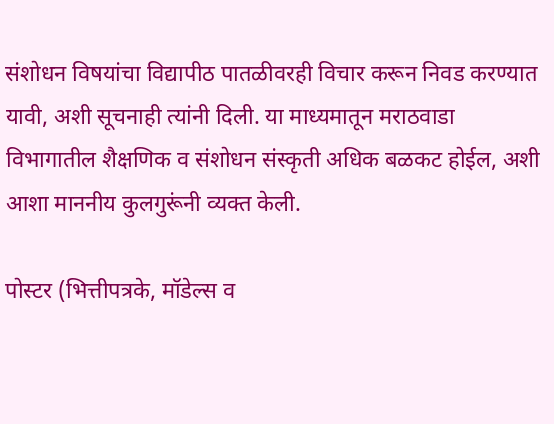संशोधन विषयांचा विद्यापीठ पातळीवरही विचार करून निवड करण्यात यावी, अशी सूचनाही त्यांनी दिली. या माध्यमातून मराठवाडा विभागातील शैक्षणिक व संशोधन संस्कृती अधिक बळकट होईल, अशी आशा माननीय कुलगुरूंनी व्यक्त केली.

पोस्टर (भित्तीपत्रके, मॉडेल्स व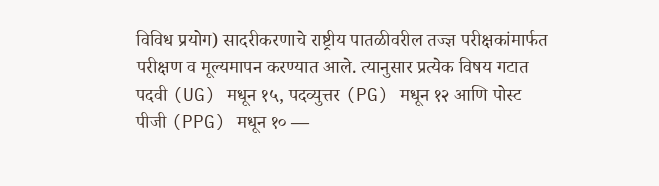विविध प्रयोग) सादरीकरणाचे राष्ट्रीय पातळीवरील तज्ज्ञ परीक्षकांमार्फत परीक्षण व मूल्यमापन करण्यात आले. त्यानुसार प्रत्येक विषय गटात पदवी (UG) मधून १५, पदव्युत्तर (PG) मधून १२ आणि पोस्ट पीजी (PPG) मधून १० —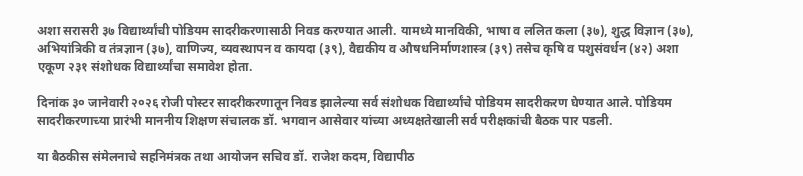अशा सरासरी ३७ विद्यार्थ्यांची पोडियम सादरीकरणासाठी निवड करण्यात आली. यामध्ये मानविकी, भाषा व ललित कला (३७), शुद्ध विज्ञान (३७), अभियांत्रिकी व तंत्रज्ञान (३७), वाणिज्य, व्यवस्थापन व कायदा (३९), वैद्यकीय व औषधनिर्माणशास्त्र (३९) तसेच कृषि व पशुसंवर्धन (४२) अशा एकूण २३१ संशोधक विद्यार्थ्यांचा समावेश होता.

दिनांक ३० जानेवारी २०२६ रोजी पोस्टर सादरीकरणातून निवड झालेल्या सर्व संशोधक विद्यार्थ्यांचे पोडियम सादरीकरण घेण्यात आले. पोडियम सादरीकरणाच्या प्रारंभी माननीय शिक्षण संचालक डॉ. भगवान आसेवार यांच्या अध्यक्षतेखाली सर्व परीक्षकांची बैठक पार पडली.

या बैठकीस संमेलनाचे सहनिमंत्रक तथा आयोजन सचिव डॉ. राजेश कदम, विद्यापीठ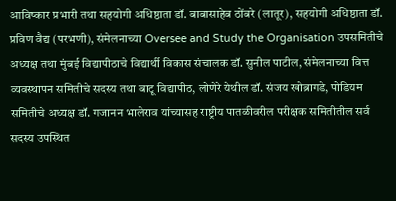आविष्कार प्रभारी तथा सहयोगी अधिष्ठाता डॉ. बाबासाहेब ठोंबरे (लातूर), सहयोगी अधिष्ठाता डॉ. प्रविण वैद्य (परभणी), संमेलनाच्या Oversee and Study the Organisation उपसमितीचे अध्यक्ष तथा मुंबई विद्यापीठाचे विद्यार्थी विकास संचालक डॉ. सुनील पाटील, संमेलनाच्या वित्त व्यवस्थापन समितीचे सदस्य तथा बाटू विद्यापीठ, लोणेरे येथील डॉ. संजय खोब्रागडे, पोडियम समितीचे अध्यक्ष डॉ. गजानन भालेराव यांच्यासह राष्ट्रीय पातळीवरील परीक्षक समितीतील सर्व सदस्य उपस्थित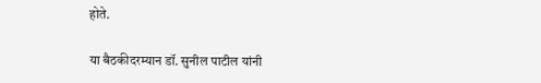होते.

या बैठकीदरम्यान डॉ. सुनील पाटील यांनी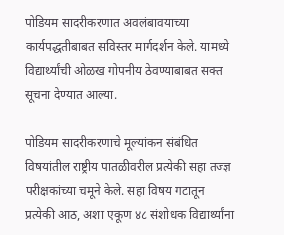पोडियम सादरीकरणात अवलंबावयाच्या कार्यपद्धतीबाबत सविस्तर मार्गदर्शन केले. यामध्ये विद्यार्थ्यांची ओळख गोपनीय ठेवण्याबाबत सक्त सूचना देण्यात आल्या.

पोडियम सादरीकरणाचे मूल्यांकन संबंधित विषयांतील राष्ट्रीय पातळीवरील प्रत्येकी सहा तज्ज्ञ परीक्षकांच्या चमूने केले. सहा विषय गटातून प्रत्येकी आठ, अशा एकूण ४८ संशोधक विद्यार्थ्यांना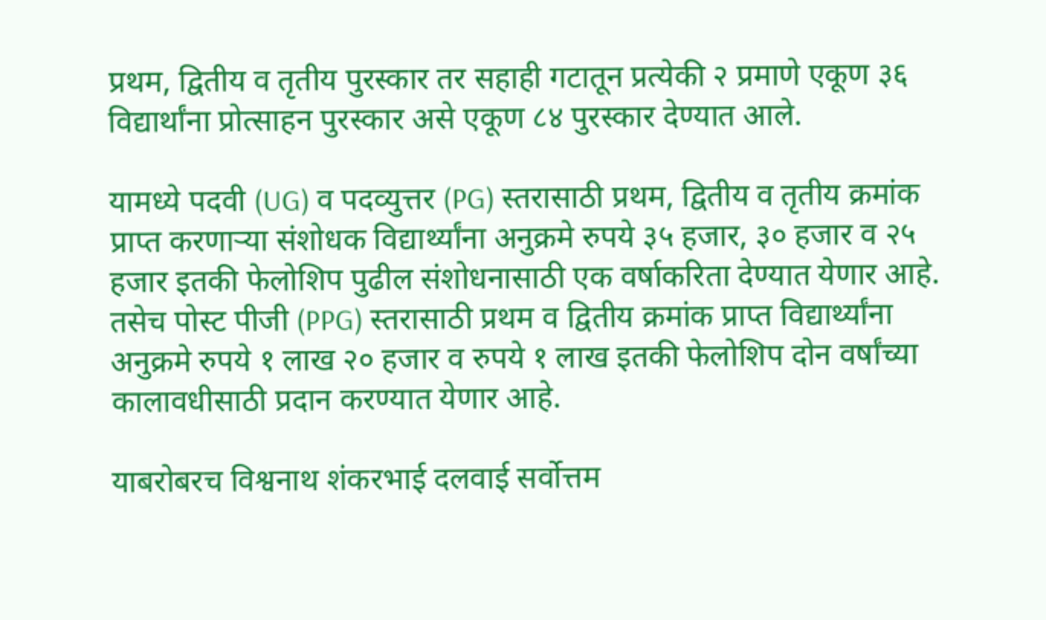प्रथम, द्वितीय व तृतीय पुरस्कार तर सहाही गटातून प्रत्येकी २ प्रमाणे एकूण ३६ विद्यार्थांना प्रोत्साहन पुरस्कार असे एकूण ८४ पुरस्कार देण्यात आले.

यामध्ये पदवी (UG) व पदव्युत्तर (PG) स्तरासाठी प्रथम, द्वितीय व तृतीय क्रमांक प्राप्त करणाऱ्या संशोधक विद्यार्थ्यांना अनुक्रमे रुपये ३५ हजार, ३० हजार व २५ हजार इतकी फेलोशिप पुढील संशोधनासाठी एक वर्षाकरिता देण्यात येणार आहे. तसेच पोस्ट पीजी (PPG) स्तरासाठी प्रथम व द्वितीय क्रमांक प्राप्त विद्यार्थ्यांना अनुक्रमे रुपये १ लाख २० हजार व रुपये १ लाख इतकी फेलोशिप दोन वर्षांच्या कालावधीसाठी प्रदान करण्यात येणार आहे.

याबरोबरच विश्वनाथ शंकरभाई दलवाई सर्वोत्तम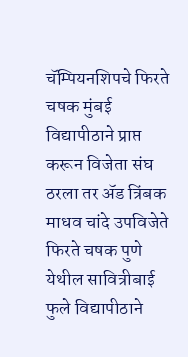चॅम्पियनशिपचे फिरते चषक मुंबई विद्यापीठाने प्राप्त करून विजेता संघ ठरला तर ॲड त्रिंबक माधव चांदे उपविजेते फिरते चषक पुणे येथील सावित्रीबाई फुले विद्यापीठाने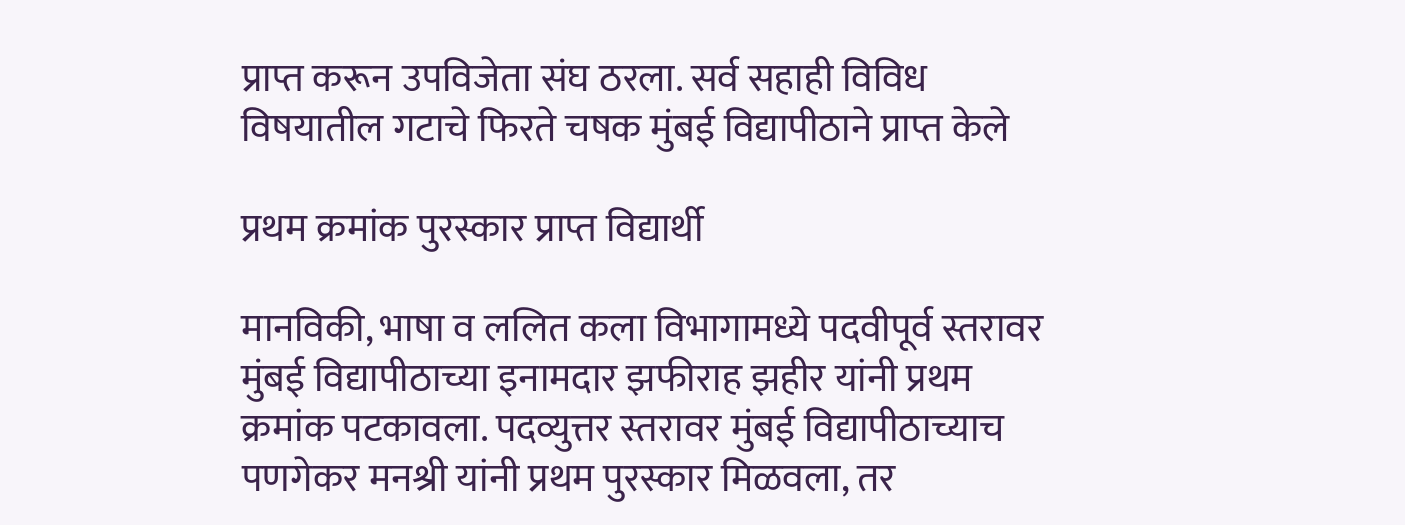प्राप्त करून उपविजेता संघ ठरला. सर्व सहाही विविध विषयातील गटाचे फिरते चषक मुंबई विद्यापीठाने प्राप्त केले

प्रथम क्रमांक पुरस्कार प्राप्त विद्यार्थी

मानविकी, भाषा व ललित कला विभागामध्ये पदवीपूर्व स्तरावर मुंबई विद्यापीठाच्या इनामदार झफीराह झहीर यांनी प्रथम क्रमांक पटकावला. पदव्युत्तर स्तरावर मुंबई विद्यापीठाच्याच पणगेकर मनश्री यांनी प्रथम पुरस्कार मिळवला, तर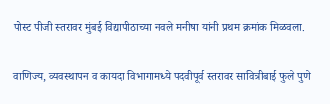पोस्ट पीजी स्तरावर मुंबई विद्यापीठाच्या नवले मनीषा यांनी प्रथम क्रमांक मिळवला.

वाणिज्य, व्यवस्थापन व कायदा विभागामध्ये पदवीपूर्व स्तरावर सावित्रीबाई फुले पुणे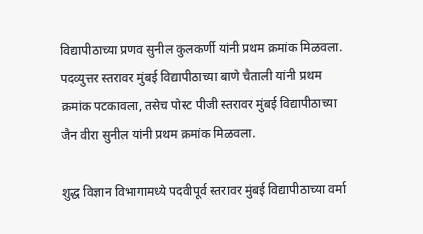विद्यापीठाच्या प्रणव सुनील कुलकर्णी यांनी प्रथम क्रमांक मिळवला. पदव्युत्तर स्तरावर मुंबई विद्यापीठाच्या बाणे चैताली यांनी प्रथम क्रमांक पटकावला, तसेच पोस्ट पीजी स्तरावर मुंबई विद्यापीठाच्या जैन वीरा सुनील यांनी प्रथम क्रमांक मिळवला.

शुद्ध विज्ञान विभागामध्ये पदवीपूर्व स्तरावर मुंबई विद्यापीठाच्या वर्मा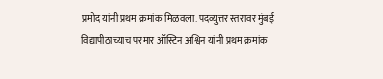प्रमोद यांनी प्रथम क्रमांक मिळवला. पदव्युत्तर स्तरावर मुंबई विद्यापीठाच्याच परमार ऑस्टिन अश्विन यांनी प्रथम क्रमांक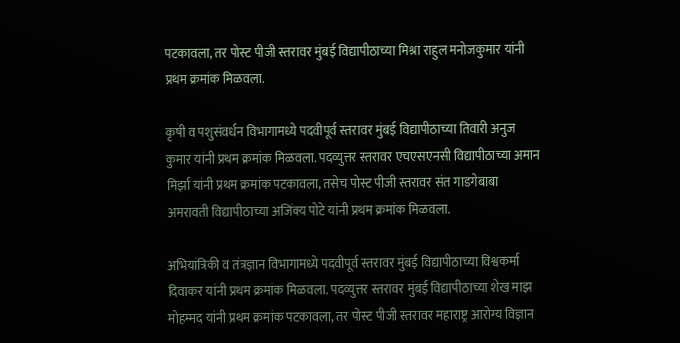पटकावला, तर पोस्ट पीजी स्तरावर मुंबई विद्यापीठाच्या मिश्रा राहुल मनोजकुमार यांनी प्रथम क्रमांक मिळवला.

कृषी व पशुसंवर्धन विभागामध्ये पदवीपूर्व स्तरावर मुंबई विद्यापीठाच्या तिवारी अनुज कुमार यांनी प्रथम क्रमांक मिळवला. पदव्युत्तर स्तरावर एचएसएनसी विद्यापीठाच्या अमान मिर्झा यांनी प्रथम क्रमांक पटकावला, तसेच पोस्ट पीजी स्तरावर संत गाडगेबाबा अमरावती विद्यापीठाच्या अजिंक्य पोटे यांनी प्रथम क्रमांक मिळवला.

अभियांत्रिकी व तंत्रज्ञान विभागामध्ये पदवीपूर्व स्तरावर मुंबई विद्यापीठाच्या विश्वकर्मा दिवाकर यांनी प्रथम क्रमांक मिळवला. पदव्युत्तर स्तरावर मुंबई विद्यापीठाच्या शेख माझ मोहम्मद यांनी प्रथम क्रमांक पटकावला, तर पोस्ट पीजी स्तरावर महाराष्ट्र आरोग्य विज्ञान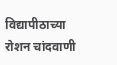विद्यापीठाच्या रोशन चांदवाणी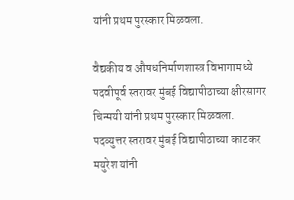यांनी प्रथम पुरस्कार मिळवला.

वैद्यकीय व औषधनिर्माणशास्त्र विभागामध्ये पदवीपूर्व स्तरावर मुंबई विद्यापीठाच्या क्षीरसागर चिन्मयी यांनी प्रथम पुरस्कार मिळवला. पदव्युत्तर स्तरावर मुंबई विद्यापीठाच्या काटकर मयुरेश यांनी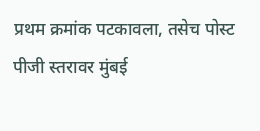प्रथम क्रमांक पटकावला, तसेच पोस्ट पीजी स्तरावर मुंबई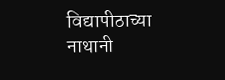विद्यापीठाच्या नाथानी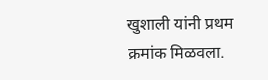खुशाली यांनी प्रथम क्रमांक मिळवला.